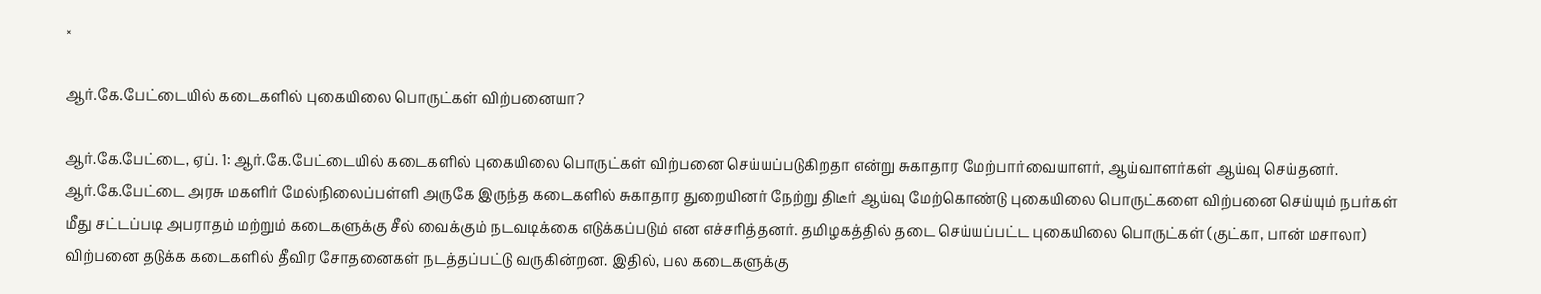×

ஆர்.கே.பேட்டையில் கடைகளில் புகையிலை பொருட்கள் விற்பனையா?

ஆர்.கே.பேட்டை, ஏப். 1: ஆர்.கே.பேட்டையில் கடைகளில் புகையிலை பொருட்கள் விற்பனை செய்யப்படுகிறதா என்று சுகாதார மேற்பார்வையாளர், ஆய்வாளர்கள் ஆய்வு செய்தனர். ஆர்.கே.பேட்டை அரசு மகளிர் மேல்நிலைப்பள்ளி அருகே இருந்த கடைகளில் சுகாதார துறையினர் நேற்று திடீர் ஆய்வு மேற்கொண்டு புகையிலை பொருட்களை விற்பனை செய்யும் நபர்கள் மீது சட்டப்படி அபராதம் மற்றும் கடைகளுக்கு சீல் வைக்கும் நடவடிக்கை எடுக்கப்படும் என எச்சரித்தனர். தமிழகத்தில் தடை செய்யப்பட்ட புகையிலை பொருட்கள் (குட்கா, பான் மசாலா) விற்பனை தடுக்க கடைகளில் தீவிர சோதனைகள் நடத்தப்பட்டு வருகின்றன. இதில், பல கடைகளுக்கு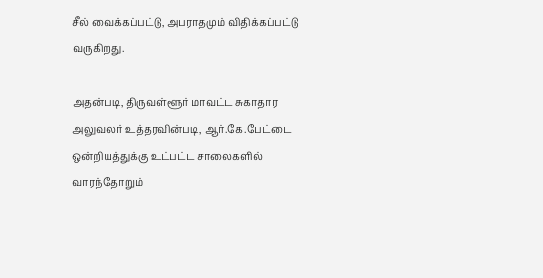சீல் வைக்கப்பட்டு, அபராதமும் விதிக்கப்பட்டு வருகிறது.

அதன்படி, திருவள்ளூர் மாவட்ட சுகாதார அலுவலர் உத்தரவின்படி, ஆர்.கே.பேட்டை ஒன்றியத்துக்கு உட்பட்ட சாலைகளில் வாரந்தோறும்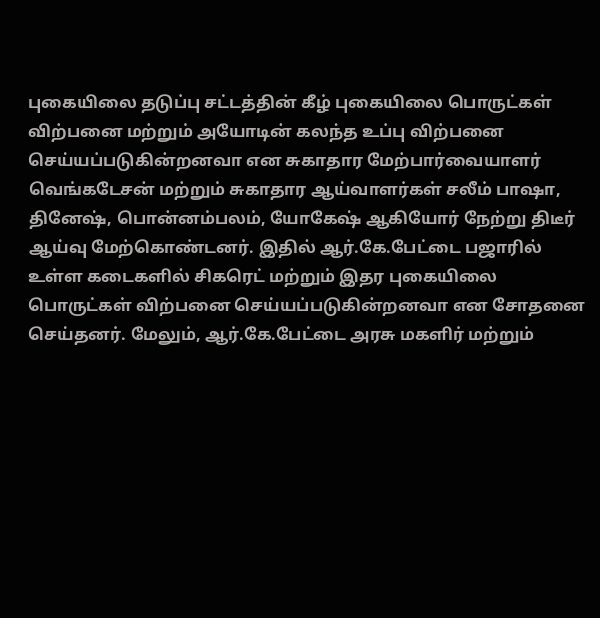புகையிலை தடுப்பு சட்டத்தின் கீழ் புகையிலை பொருட்கள் விற்பனை மற்றும் அயோடின் கலந்த உப்பு விற்பனை செய்யப்படுகின்றனவா என சுகாதார மேற்பார்வையாளர் வெங்கடேசன் மற்றும் சுகாதார ஆய்வாளர்கள் சலீம் பாஷா, தினேஷ், பொன்னம்பலம், யோகேஷ் ஆகியோர் நேற்று திடீர் ஆய்வு மேற்கொண்டனர். இதில் ஆர்.கே.பேட்டை பஜாரில் உள்ள கடைகளில் சிகரெட் மற்றும் இதர புகையிலை பொருட்கள் விற்பனை செய்யப்படுகின்றனவா என சோதனை செய்தனர். மேலும், ஆர்.கே.பேட்டை அரசு மகளிர் மற்றும்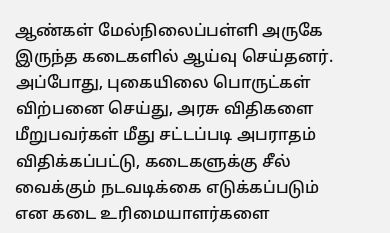ஆண்கள் மேல்நிலைப்பள்ளி அருகே இருந்த கடைகளில் ஆய்வு செய்தனர். அப்போது, புகையிலை பொருட்கள் விற்பனை செய்து, அரசு விதிகளை மீறுபவர்கள் மீது சட்டப்படி அபராதம் விதிக்கப்பட்டு, கடைகளுக்கு சீல் வைக்கும் நடவடிக்கை எடுக்கப்படும் என கடை உரிமையாளர்களை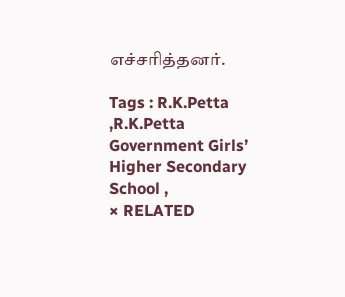எச்சரித்தனர்.

Tags : R.K.Petta ,R.K.Petta Government Girls’ Higher Secondary School ,
× RELATED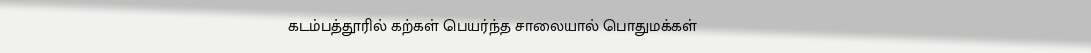கடம்பத்தூரில் கற்கள் பெயர்ந்த சாலையால் பொதுமக்கள்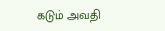கடும் அவதி